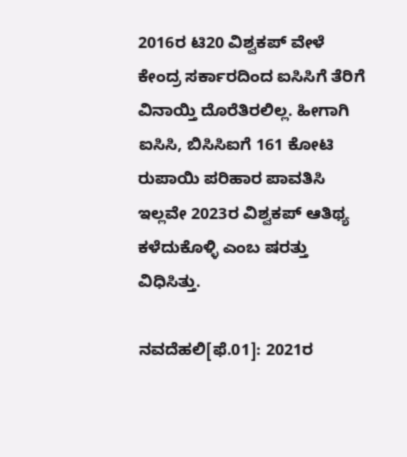2016ರ ಟಿ20 ವಿಶ್ವಕಪ್‌ ವೇಳೆ ಕೇಂದ್ರ ಸರ್ಕಾರದಿಂದ ಐಸಿಸಿಗೆ ತೆರಿಗೆ ವಿನಾಯ್ತಿ ದೊರೆತಿರಲಿಲ್ಲ. ಹೀಗಾಗಿ ಐಸಿಸಿ, ಬಿಸಿಸಿಐಗೆ 161 ಕೋಟಿ ರುಪಾಯಿ ಪರಿಹಾರ ಪಾವತಿಸಿ ಇಲ್ಲವೇ 2023ರ ವಿಶ್ವಕಪ್‌ ಆತಿಥ್ಯ ಕಳೆದುಕೊಳ್ಳಿ ಎಂಬ ಷರತ್ತು ವಿಧಿಸಿತ್ತು.

ನವದೆಹಲಿ[ಫೆ.01]: 2021ರ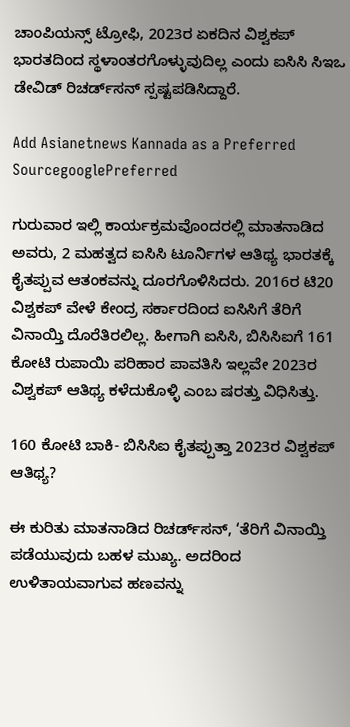ಚಾಂಪಿಯನ್ಸ್‌ ಟ್ರೋಫಿ, 2023ರ ಏಕದಿನ ವಿಶ್ವಕಪ್‌ ಭಾರತದಿಂದ ಸ್ಥಳಾಂತರಗೊಳ್ಳುವುದಿಲ್ಲ ಎಂದು ಐಸಿಸಿ ಸಿಇಒ ಡೇವಿಡ್‌ ರಿಚರ್ಡ್‌ಸನ್‌ ಸ್ಪಷ್ಟಪಡಿಸಿದ್ದಾರೆ.

Add Asianetnews Kannada as a Preferred SourcegooglePreferred

ಗುರುವಾರ ಇಲ್ಲಿ ಕಾರ್ಯಕ್ರಮವೊಂದರಲ್ಲಿ ಮಾತನಾಡಿದ ಅವರು, 2 ಮಹತ್ವದ ಐಸಿಸಿ ಟೂರ್ನಿಗಳ ಆತಿಥ್ಯ ಭಾರತಕ್ಕೆ ಕೈತಪ್ಪುವ ಆತಂಕವನ್ನು ದೂರಗೊಳಿಸಿದರು. 2016ರ ಟಿ20 ವಿಶ್ವಕಪ್‌ ವೇಳೆ ಕೇಂದ್ರ ಸರ್ಕಾರದಿಂದ ಐಸಿಸಿಗೆ ತೆರಿಗೆ ವಿನಾಯ್ತಿ ದೊರೆತಿರಲಿಲ್ಲ. ಹೀಗಾಗಿ ಐಸಿಸಿ, ಬಿಸಿಸಿಐಗೆ 161 ಕೋಟಿ ರುಪಾಯಿ ಪರಿಹಾರ ಪಾವತಿಸಿ ಇಲ್ಲವೇ 2023ರ ವಿಶ್ವಕಪ್‌ ಆತಿಥ್ಯ ಕಳೆದುಕೊಳ್ಳಿ ಎಂಬ ಷರತ್ತು ವಿಧಿಸಿತ್ತು.

160 ಕೋಟಿ ಬಾಕಿ- ಬಿಸಿಸಿಐ ಕೈತಪ್ಪುತ್ತಾ 2023ರ ವಿಶ್ವಕಪ್ ಆತಿಥ್ಯ?

ಈ ಕುರಿತು ಮಾತನಾಡಿದ ರಿಚರ್ಡ್‌ಸನ್‌, ‘ತೆರಿಗೆ ವಿನಾಯ್ತಿ ಪಡೆಯುವುದು ಬಹಳ ಮುಖ್ಯ. ಅದರಿಂದ ಉಳಿತಾಯವಾಗುವ ಹಣವನ್ನು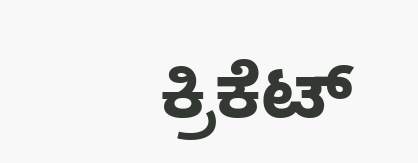ಕ್ರಿಕೆಟ್‌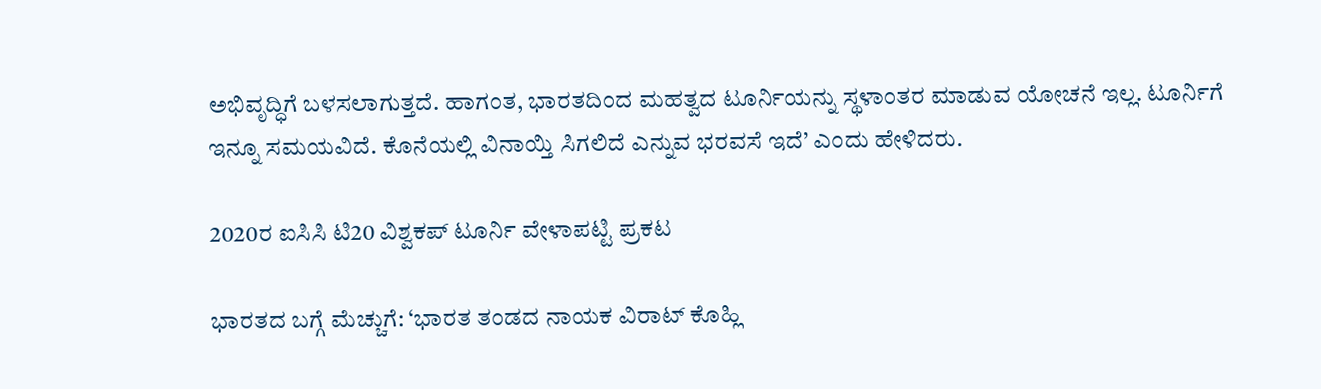ಅಭಿವೃದ್ಧಿಗೆ ಬಳಸಲಾಗುತ್ತದೆ. ಹಾಗಂತ, ಭಾರತದಿಂದ ಮಹತ್ವದ ಟೂರ್ನಿಯನ್ನು ಸ್ಥಳಾಂತರ ಮಾಡುವ ಯೋಚನೆ ಇಲ್ಲ. ಟೂರ್ನಿಗೆ ಇನ್ನೂ ಸಮಯವಿದೆ. ಕೊನೆಯಲ್ಲಿ ವಿನಾಯ್ತಿ ಸಿಗಲಿದೆ ಎನ್ನುವ ಭರವಸೆ ಇದೆ’ ಎಂದು ಹೇಳಿದರು.

2020ರ ಐಸಿಸಿ ಟಿ20 ವಿಶ್ವಕಪ್ ಟೂರ್ನಿ ವೇಳಾಪಟ್ಟಿ ಪ್ರಕಟ

ಭಾರತದ ಬಗ್ಗೆ ಮೆಚ್ಚುಗೆ: ‘ಭಾರತ ತಂಡದ ನಾಯಕ ವಿರಾಟ್‌ ಕೊಹ್ಲಿ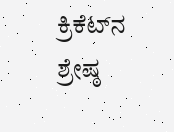ಕ್ರಿಕೆಟ್‌ನ ಶ್ರೇಷ್ಠ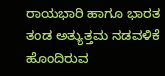ರಾಯಭಾರಿ ಹಾಗೂ ಭಾರತ ತಂಡ ಅತ್ಯುತ್ತಮ ನಡವಳಿಕೆ ಹೊಂದಿರುವ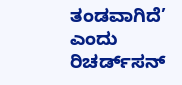ತಂಡವಾಗಿದೆ’ ಎಂದು ರಿಚರ್ಡ್‌ಸನ್‌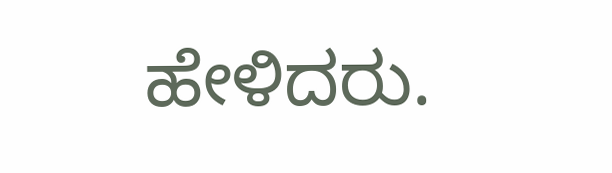ಹೇಳಿದರು.